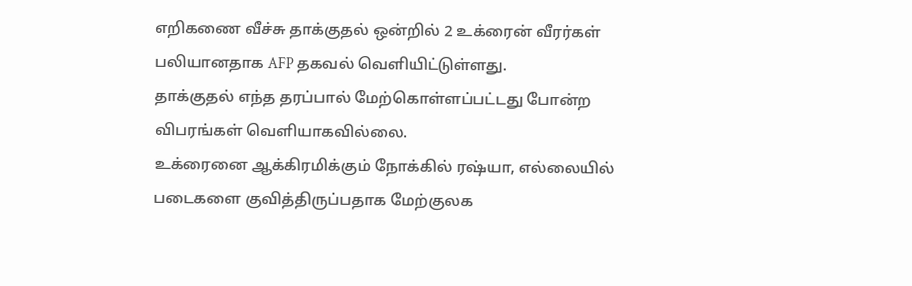எறிகணை வீச்சு தாக்குதல் ஒன்றில் 2 உக்ரைன் வீரர்கள் பலியானதாக AFP தகவல் வெளியிட்டுள்ளது.
தாக்குதல் எந்த தரப்பால் மேற்கொள்ளப்பட்டது போன்ற விபரங்கள் வெளியாகவில்லை.
உக்ரைனை ஆக்கிரமிக்கும் நோக்கில் ரஷ்யா, எல்லையில் படைகளை குவித்திருப்பதாக மேற்குலக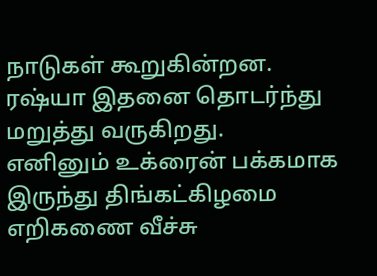நாடுகள் கூறுகின்றன.
ரஷ்யா இதனை தொடர்ந்து மறுத்து வருகிறது.
எனினும் உக்ரைன் பக்கமாக இருந்து திங்கட்கிழமை எறிகணை வீச்சு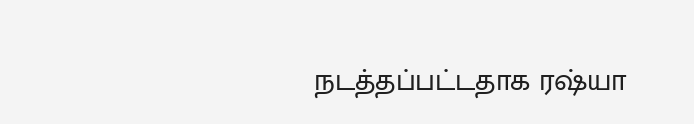நடத்தப்பட்டதாக ரஷ்யா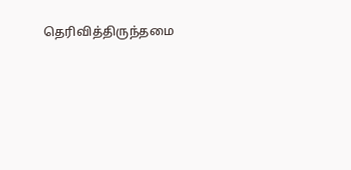தெரிவித்திருந்தமை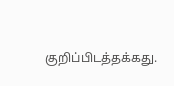குறிப்பிடத்தக்கது.